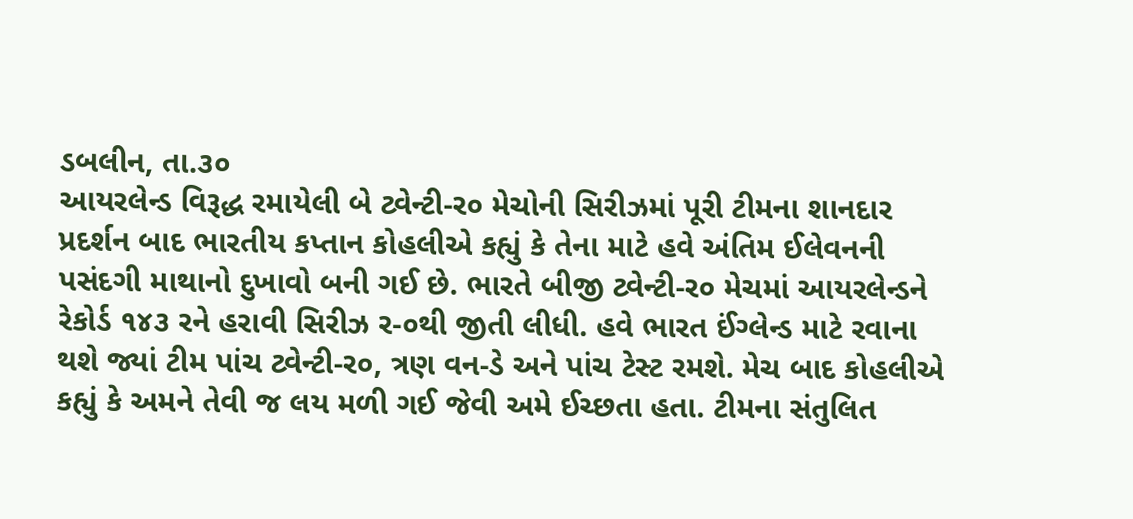ડબલીન, તા.૩૦
આયરલેન્ડ વિરૂદ્ધ રમાયેલી બે ટ્વેન્ટી-ર૦ મેચોની સિરીઝમાં પૂરી ટીમના શાનદાર પ્રદર્શન બાદ ભારતીય કપ્તાન કોહલીએ કહ્યું કે તેના માટે હવે અંતિમ ઈલેવનની પસંદગી માથાનો દુખાવો બની ગઈ છે. ભારતે બીજી ટ્વેન્ટી-ર૦ મેચમાં આયરલેન્ડને રેકોર્ડ ૧૪૩ રને હરાવી સિરીઝ ર-૦થી જીતી લીધી. હવે ભારત ઈંગ્લેન્ડ માટે રવાના થશે જ્યાં ટીમ પાંચ ટ્વેન્ટી-ર૦, ત્રણ વન-ડે અને પાંચ ટેસ્ટ રમશે. મેચ બાદ કોહલીએ કહ્યું કે અમને તેવી જ લય મળી ગઈ જેવી અમે ઈચ્છતા હતા. ટીમના સંતુલિત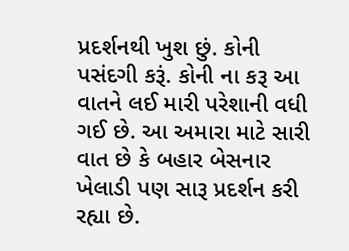પ્રદર્શનથી ખુશ છું. કોની પસંદગી કરૂં. કોની ના કરૂ આ વાતને લઈ મારી પરેશાની વધી ગઈ છે. આ અમારા માટે સારી વાત છે કે બહાર બેસનાર ખેલાડી પણ સારૂ પ્રદર્શન કરી રહ્યા છે.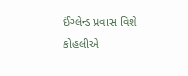ઈંગ્લેન્ડ પ્રવાસ વિશે કોહલીએ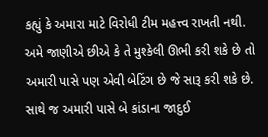કહ્યું કે અમારા માટે વિરોધી ટીમ મહત્ત્વ રાખતી નથી. અમે જાણીએ છીએ કે તે મુશ્કેલી ઊભી કરી શકે છે તો અમારી પાસે પણ એવી બેટિંગ છે જે સારૂ કરી શકે છે. સાથે જ અમારી પાસે બે કાંડાના જાદુઈ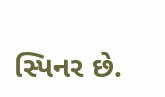સ્પિનર છે.